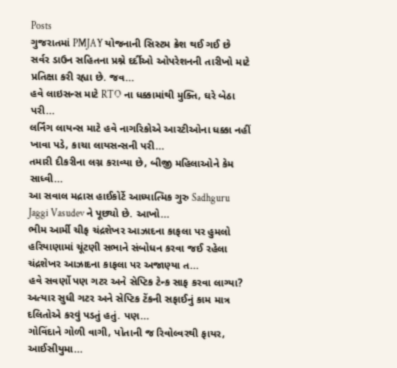Posts
ગુજરાતમાં PMJAY યોજનાની સિસ્ટમ ક્રેશ થઈ ગઈ છે
સર્વર ડાઉન સહિતના પ્રશ્ને દર્દીઓ ઓપરેશનની તારીખો માટે પ્રતિક્ષા કરી રહ્યા છે. જવ...
હવે લાઇસન્સ માટે RTO ના ધક્કામાંથી મુક્તિ, ઘરે બેઠા પરી...
લર્નિંગ લાયન્સ માટે હવે નાગરિકોએ આરટીઓના ધક્કા નહીં ખાવા પડે, કાચા લાયસન્સની પરી...
તમારી દીકરીના લગ્ન કરાવ્યા છે, બીજી મહિલાઓને કેમ સાધ્વી...
આ સવાલ મદ્રાસ હાઈકોર્ટે આધ્યાત્મિક ગુરુ Sadhguru Jaggi Vasudev ને પૂછ્યો છે. આખો...
ભીમ આર્મી ચીફ ચંદ્રશેખર આઝાદના કાફલા પર હુમલો
હરિયાણામાં ચૂંટણી સભાને સંબોધન કરવા જઈ રહેલા ચંદ્રશેખર આઝાદના કાફલા પર અજાણ્યા ત...
હવે સવર્ણો પણ ગટર અને સેપ્ટિક ટેન્ક સાફ કરવા લાગ્યા?
અત્યાર સુધી ગટર અને સેપ્ટિક ટેંકની સફાઈનું કામ માત્ર દલિતોએ કરવું પડતું હતું. પણ...
ગોવિંદાને ગોળી વાગી, પોતાની જ રિવોલ્વરથી ફાયર, આઈસીયુમા...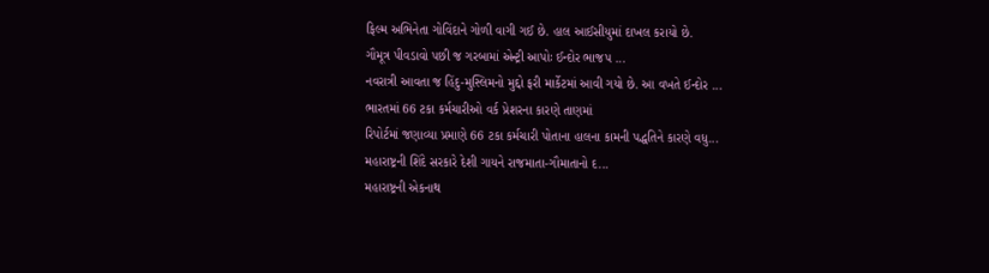ફિલ્મ અભિનેતા ગોવિંદાને ગોળી વાગી ગઈ છે. હાલ આઈસીયુમાં દાખલ કરાયો છે.
ગૌમૂત્ર પીવડાવો પછી જ ગરબામાં એન્ટ્રી આપોઃ ઈન્દોર ભાજપ ...
નવરાત્રી આવતા જ હિંદુ-મુસ્લિમનો મુદ્દો ફરી માર્કેટમાં આવી ગયો છે. આ વખતે ઈન્દોર ...
ભારતમાં 66 ટકા કર્મચારીઓ વર્ક પ્રેશરના કારણે તાણમાં
રિપોર્ટમાં જણાવ્યા પ્રમાણે 66 ટકા કર્મચારી પોતાના હાલના કામની પદ્ધતિને કારણે વધુ...
મહારાષ્ટ્રની શિંદે સરકારે દેશી ગાયને રાજમાતા-ગૌમાતાનો દ...
મહારાષ્ટ્રની એકનાથ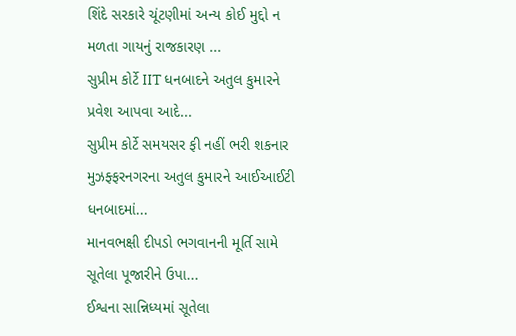શિંદે સરકારે ચૂંટણીમાં અન્ય કોઈ મુદ્દો ન મળતા ગાયનું રાજકારણ ...
સુપ્રીમ કોર્ટે IIT ધનબાદને અતુલ કુમારને પ્રવેશ આપવા આદે...
સુપ્રીમ કોર્ટે સમયસર ફી નહીં ભરી શકનાર મુઝફ્ફરનગરના અતુલ કુમારને આઈઆઈટી ધનબાદમાં...
માનવભક્ષી દીપડો ભગવાનની મૂર્તિ સામે સૂતેલા પૂજારીને ઉપા...
ઈશ્વના સાન્નિધ્યમાં સૂતેલા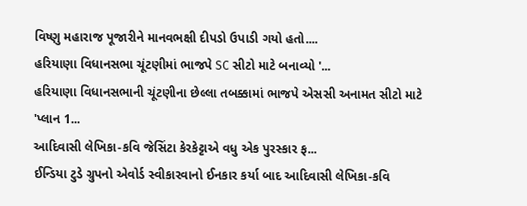વિષ્ણુ મહારાજ પૂજારીને માનવભક્ષી દીપડો ઉપાડી ગયો હતો....
હરિયાણા વિધાનસભા ચૂંટણીમાં ભાજપે SC સીટો માટે બનાવ્યો '...
હરિયાણા વિધાનસભાની ચૂંટણીના છેલ્લા તબક્કામાં ભાજપે એસસી અનામત સીટો માટે 'પ્લાન 1...
આદિવાસી લેખિકા-કવિ જેસિંટા કેરકેટ્ટાએ વધુ એક પુરસ્કાર ફ...
ઈન્ડિયા ટુડે ગ્રુપનો એવોર્ડ સ્વીકારવાનો ઈનકાર કર્યા બાદ આદિવાસી લેખિકા-કવિ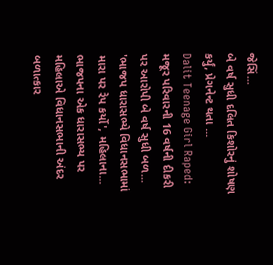જેસિં...
બે વર્ષ સુધી દલિત કિશોરનું શોષણ કર્યું, પ્રેગનેન્ટ થતા ...
Dalit Teenage Girl Raped: મજૂર પરિવારની 16 વર્ષની દીકરી પર આરોપી બે વર્ષ સુધી બળ...
'ભાજપ ધારાસભ્યે વિધાનસભામાં મારા પર રેપ કર્યો', મહિલાના...
ભાજપના એક ધારાસભ્ય પર મહિલાએ વિધાનસભાની અંદર બળાત્કાર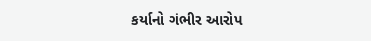કર્યાનો ગંભીર આરોપ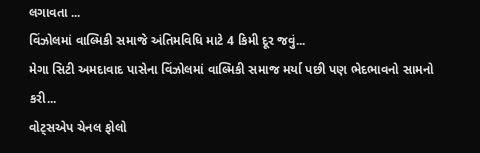લગાવતા ...
વિંઝોલમાં વાલ્મિકી સમાજે અંતિમવિધિ માટે 4 કિમી દૂર જવું...
મેગા સિટી અમદાવાદ પાસેના વિંઝોલમાં વાલ્મિકી સમાજ મર્યા પછી પણ ભેદભાવનો સામનો કરી...
વોટ્સએપ ચેનલ ફોલો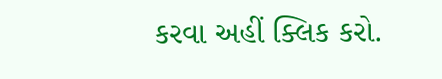કરવા અહીં ક્લિક કરો.